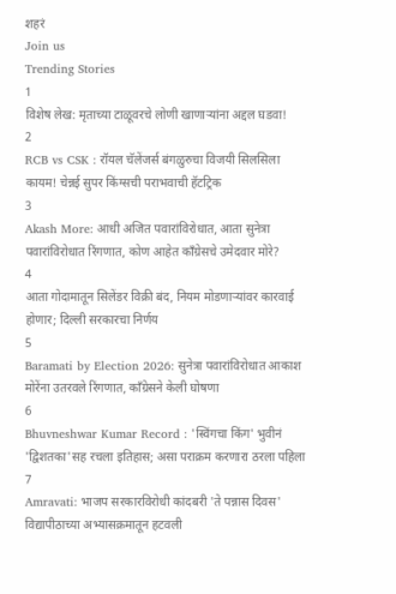शहरं
Join us
Trending Stories
1
विशेष लेख: मृताच्या टाळूवरचे लोणी खाणाऱ्यांना अद्दल घडवा!
2
RCB vs CSK : रॉयल चॅलेंजर्स बंगळुरुचा विजयी सिलसिला कायम! चेन्नई सुपर किंग्सची पराभवाची हॅटट्रिक
3
Akash More: आधी अजित पवारांविरोधात, आता सुनेत्रा पवारांविरोधात रिंगणात, कोण आहेत काँग्रेसचे उमेदवार मोरे?
4
आता गोदामातून सिलेंडर विक्री बंद, नियम मोडणाऱ्यांवर कारवाई होणार; दिल्ली सरकारचा निर्णय
5
Baramati by Election 2026: सुनेत्रा पवारांविरोधात आकाश मोरेंना उतरवले रिंगणात, काँग्रेसने केली घोषणा
6
Bhuvneshwar Kumar Record : 'स्विंगचा किंग' भुवीनं 'द्विशतका'सह रचला इतिहास; असा पराक्रम करणारा ठरला पहिला
7
Amravati: भाजप सरकारविरोधी कांदबरी 'ते पन्नास दिवस' विद्यापीठाच्या अभ्यासक्रमातून हटवली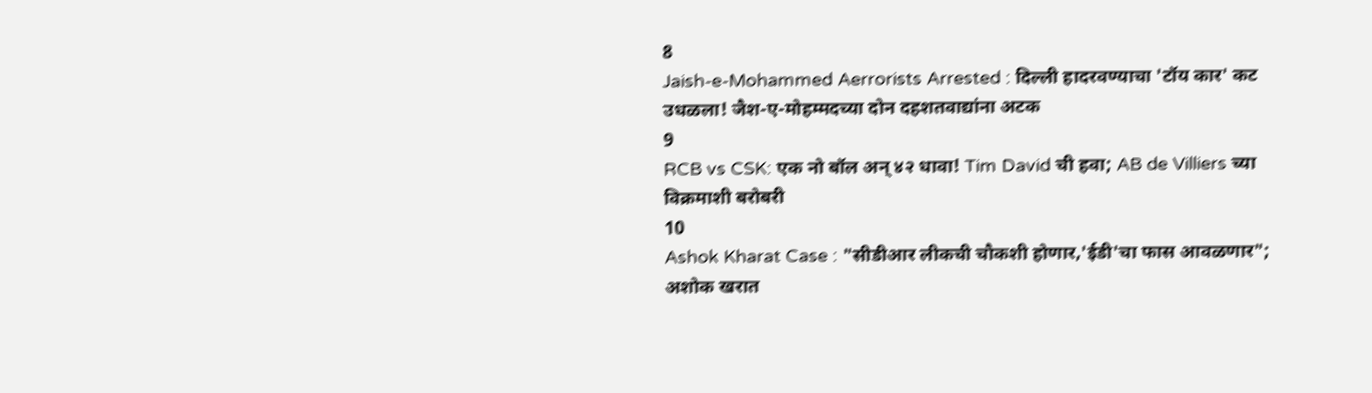8
Jaish-e-Mohammed Aerrorists Arrested : दिल्ली हादरवण्याचा 'टॉय कार' कट उधळला! जैश-ए-मोहम्मदच्या दोन दहशतवाद्यांना अटक
9
RCB vs CSK: एक नो बॉल अन् ४२ धावा! Tim David ची हवा; AB de Villiers च्या विक्रमाशी बरोबरी
10
Ashok Kharat Case : "सीडीआर लीकची चौकशी होणार,'ईडी'चा फास आवळणार"; अशोक खरात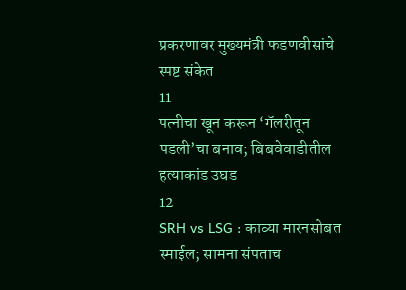प्रकरणावर मुख्यमंत्री फडणवीसांचे स्पष्ट संकेत
11
पत्नीचा खून करून ‘गॅलरीतून पडली’चा बनाव; बिबवेवाडीतील हत्याकांड उघड
12
SRH vs LSG : काव्या मारनसोबत स्माईल; सामना संपताच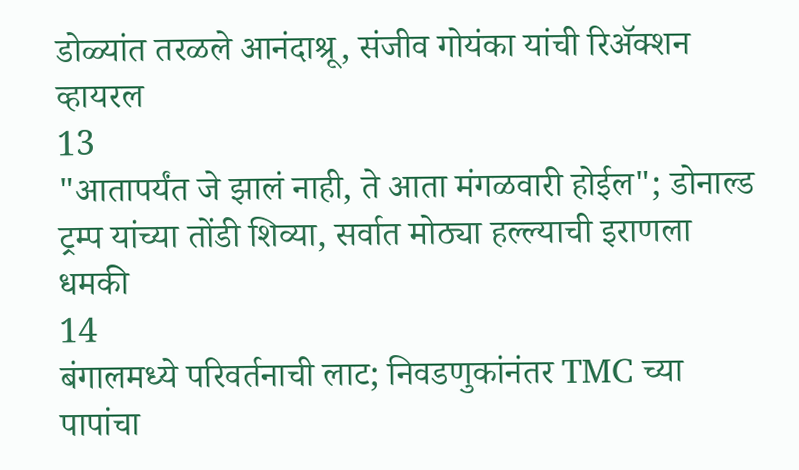डोळ्यांत तरळले आनंदाश्रू, संजीव गोयंका यांची रिॲक्शन व्हायरल
13
"आतापर्यंत जे झालं नाही, ते आता मंगळवारी होईल"; डोनाल्ड ट्रम्प यांच्या तोंडी शिव्या, सर्वात मोठ्या हल्ल्याची इराणला धमकी
14
बंगालमध्ये परिवर्तनाची लाट; निवडणुकांनंतर TMC च्या पापांचा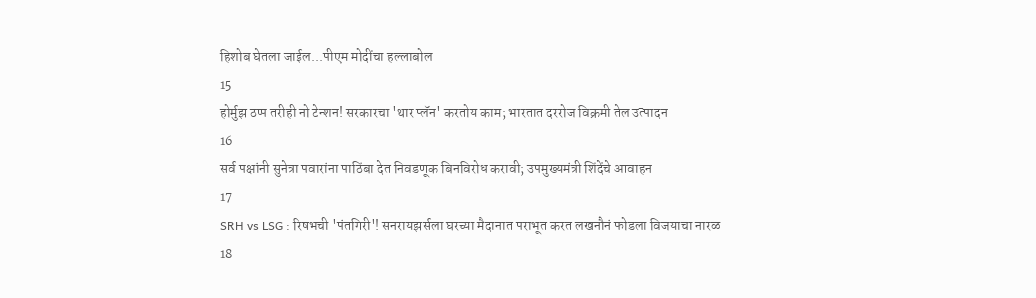हिशोब घेतला जाईल...पीएम मोदींचा हल्लाबोल
15
होर्मुझ ठप्प तरीही नो टेन्शन! सरकारचा 'थार प्लॅन' करतोय काम; भारतात दररोज विक्रमी तेल उत्पादन
16
सर्व पक्षांनी सुनेत्रा पवारांना पाठिंबा देत निवडणूक बिनविरोध करावी; उपमुख्यमंत्री शिंदेंचे आवाहन
17
SRH vs LSG : रिषभची 'पंतगिरी'! सनरायझर्सला घरच्या मैदानात पराभूत करत लखनौनं फोडला विजयाचा नारळ
18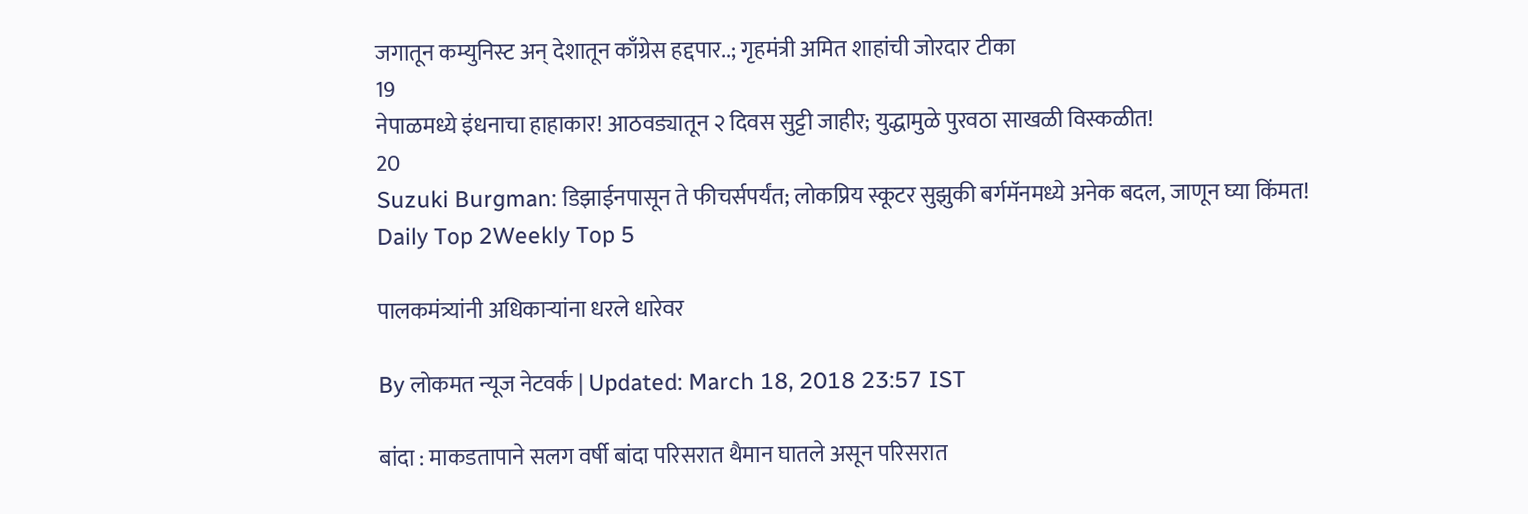जगातून कम्युनिस्ट अन् देशातून काँग्रेस हद्दपार..; गृहमंत्री अमित शाहांची जोरदार टीका
19
नेपाळमध्ये इंधनाचा हाहाकार! आठवड्यातून २ दिवस सुट्टी जाहीर; युद्धामुळे पुरवठा साखळी विस्कळीत!
20
Suzuki Burgman: डिझाईनपासून ते फीचर्सपर्यंत; लोकप्रिय स्कूटर सुझुकी बर्गमॅनमध्ये अनेक बदल, जाणून घ्या किंमत!
Daily Top 2Weekly Top 5

पालकमंत्र्यांनी अधिकाऱ्यांना धरले धारेवर

By लोकमत न्यूज नेटवर्क | Updated: March 18, 2018 23:57 IST

बांदा : माकडतापाने सलग वर्षी बांदा परिसरात थैमान घातले असून परिसरात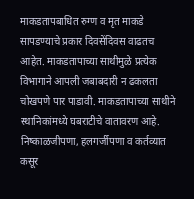माकडतापबाधित रुग्ण व मृत माकडे सापडण्याचे प्रकार दिवसेंदिवस वाढतच आहेत. माकडतापाच्या साथीमुळे प्रत्येक विभागाने आपली जबाबदारी न ढकलता चोखपणे पार पाडावी. माकडतापाच्या साथीने स्थानिकांमध्ये घबराटीचे वातावरण आहे. निष्काळजीपणा, हलगर्जीपणा व कर्तव्यात कसूर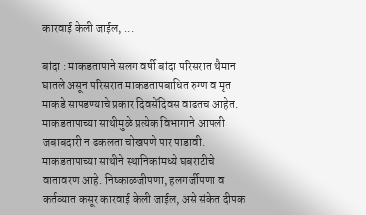कारवाई केली जाईल, ...

बांदा : माकडतापाने सलग वर्षी बांदा परिसरात थैमान घातले असून परिसरात माकडतापबाधित रुग्ण व मृत माकडे सापडण्याचे प्रकार दिवसेंदिवस वाढतच आहेत. माकडतापाच्या साथीमुळे प्रत्येक विभागाने आपली जबाबदारी न ढकलता चोखपणे पार पाडावी. माकडतापाच्या साथीने स्थानिकांमध्ये घबराटीचे वातावरण आहे. निष्काळजीपणा, हलगर्जीपणा व कर्तव्यात कसूर कारवाई केली जाईल, असे संकेत दीपक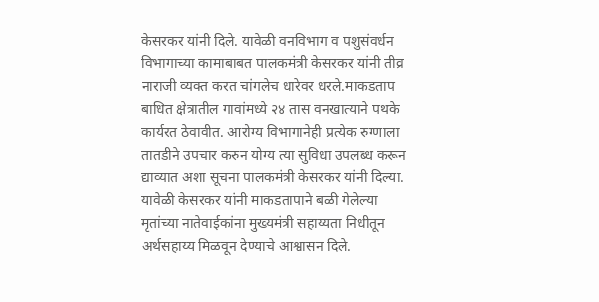केसरकर यांनी दिले. यावेळी वनविभाग व पशुसंवर्धन विभागाच्या कामाबाबत पालकमंत्री केसरकर यांनी तीव्र नाराजी व्यक्त करत चांगलेच धारेवर धरले.माकडताप बाधित क्षेत्रातील गावांमध्ये २४ तास वनखात्याने पथके कार्यरत ठेवावीत. आरोग्य विभागानेही प्रत्येक रुग्णाला तातडीने उपचार करुन योग्य त्या सुविधा उपलब्ध करून द्याव्यात अशा सूचना पालकमंत्री केसरकर यांनी दिल्या. यावेळी केसरकर यांनी माकडतापाने बळी गेलेल्या मृतांच्या नातेवाईकांना मुख्यमंत्री सहाय्यता निधीतून अर्थसहाय्य मिळवून देण्याचे आश्वासन दिले.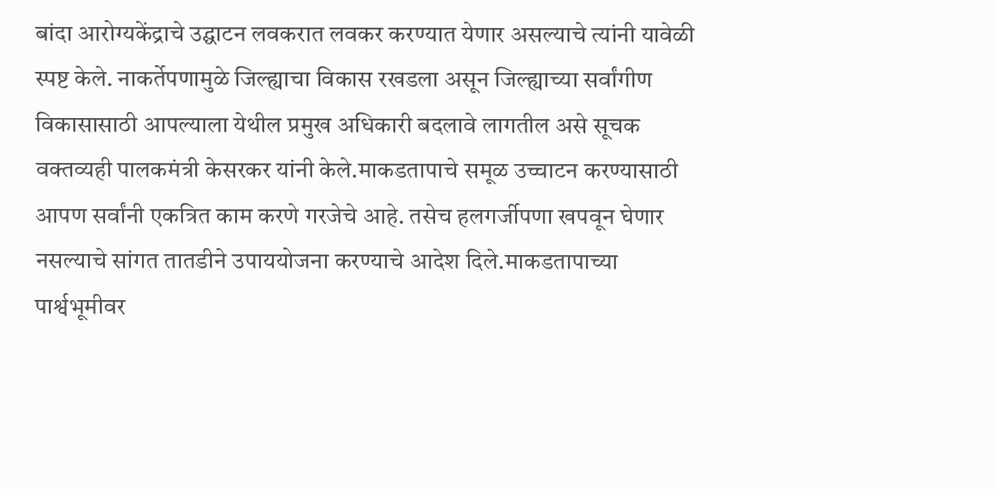बांदा आरोग्यकेंद्राचे उद्घाटन लवकरात लवकर करण्यात येणार असल्याचे त्यांनी यावेळी स्पष्ट केले. नाकर्तेपणामुळे जिल्ह्याचा विकास रखडला असून जिल्ह्याच्या सर्वांगीण विकासासाठी आपल्याला येथील प्रमुख अधिकारी बदलावे लागतील असे सूचक वक्तव्यही पालकमंत्री केसरकर यांनी केले.माकडतापाचे समूळ उच्चाटन करण्यासाठी आपण सर्वांनी एकत्रित काम करणे गरजेचे आहे. तसेच हलगर्जीपणा खपवून घेणार नसल्याचे सांगत तातडीने उपाययोजना करण्याचे आदेश दिले.माकडतापाच्या पार्श्वभूमीवर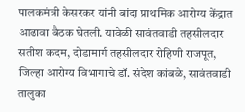पालकमंत्री केसरकर यांनी बांदा प्राथमिक आरोग्य केंद्रात आढावा बैठक घेतली. यावेळी सावंतवाडी तहसीलदार सतीश कदम, दोडामार्ग तहसीलदार रोहिणी राजपूत, जिल्हा आरोग्य विभागाचे डॉ. संदेश कांबळे, सावंतवाडी तालुका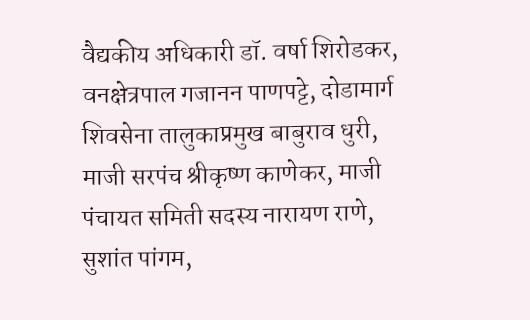वैद्यकीय अधिकारी डॉ. वर्षा शिरोडकर, वनक्षेत्रपाल गजानन पाणपट्टे, दोडामार्ग शिवसेना तालुकाप्रमुख बाबुराव धुरी, माजी सरपंच श्रीकृष्ण काणेकर, माजी पंचायत समिती सदस्य नारायण राणे, सुशांत पांगम,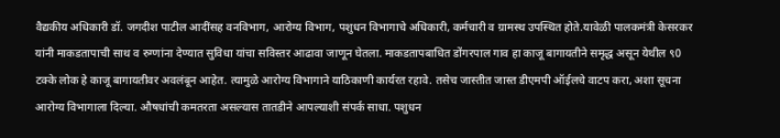वैद्यकीय अधिकारी डॉ. जगदीश पाटील आदींसह वनविभाग, आरोग्य विभाग, पशुधन विभागाचे अधिकारी, कर्मचारी व ग्रामस्थ उपस्थित होते.यावेळी पालकमंत्री केसरकर यांनी माकडतापाची साथ व रुग्णांना देण्यात सुविधा यांचा सविस्तर आढावा जाणून घेतला. माकडतापबाधित डोंगरपाल गाव हा काजू बागायतीने समृद्ध असून येथील ९0 टक्के लोक हे काजू बागायतीवर अवलंबून आहेत. त्यामुळे आरोग्य विभागाने याठिकाणी कार्यरत रहावे. तसेच जास्तीत जास्त डीएमपी ऑईलचे वाटप करा, अशा सूचना आरोग्य विभागाला दिल्या. औषधांची कमतरता असल्यास तातडीने आपल्याशी संपर्क साधा. पशुधन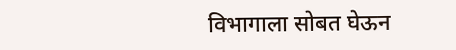विभागाला सोबत घेऊन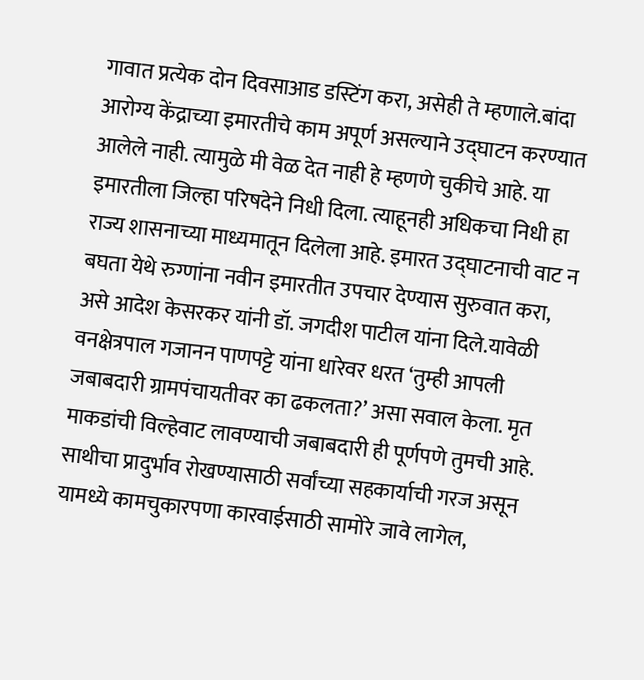गावात प्रत्येक दोन दिवसाआड डस्टिंग करा, असेही ते म्हणाले.बांदा आरोग्य केंद्राच्या इमारतीचे काम अपूर्ण असल्याने उद्घाटन करण्यात आलेले नाही. त्यामुळे मी वेळ देत नाही हे म्हणणे चुकीचे आहे. या इमारतीला जिल्हा परिषदेने निधी दिला. त्याहूनही अधिकचा निधी हा राज्य शासनाच्या माध्यमातून दिलेला आहे. इमारत उद्घाटनाची वाट न बघता येथे रुग्णांना नवीन इमारतीत उपचार देण्यास सुरुवात करा, असे आदेश केसरकर यांनी डॉ. जगदीश पाटील यांना दिले.यावेळी वनक्षेत्रपाल गजानन पाणपट्टे यांना धारेवर धरत ‘तुम्ही आपली जबाबदारी ग्रामपंचायतीवर का ढकलता?’ असा सवाल केला. मृत माकडांची विल्हेवाट लावण्याची जबाबदारी ही पूर्णपणे तुमची आहे. साथीचा प्रादुर्भाव रोखण्यासाठी सर्वांच्या सहकार्याची गरज असून यामध्ये कामचुकारपणा कारवाईसाठी सामोरे जावे लागेल,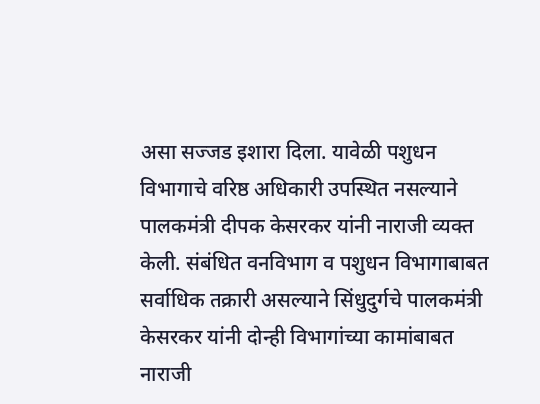असा सज्जड इशारा दिला. यावेळी पशुधन विभागाचे वरिष्ठ अधिकारी उपस्थित नसल्याने पालकमंत्री दीपक केसरकर यांनी नाराजी व्यक्त केली. संबंधित वनविभाग व पशुधन विभागाबाबत सर्वाधिक तक्रारी असल्याने सिंधुदुर्गचे पालकमंत्री केसरकर यांनी दोन्ही विभागांच्या कामांबाबत नाराजी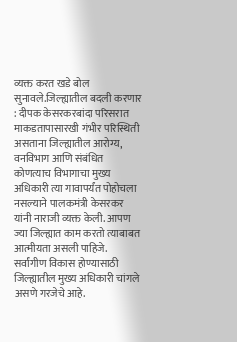व्यक्त करत खडे बोल सुनावले.जिल्ह्यातील बदली करणार : दीपक केसरकरबांदा परिसरात माकडतापासारखी गंभीर परिस्थिती असताना जिल्ह्यातील आरोग्य, वनविभाग आणि संबंधित कोणत्याच विभागाचा मुख्य अधिकारी त्या गावापर्यंत पोहोचला नसल्याने पालकमंत्री केसरकर यांनी नाराजी व्यक्त केली. आपण ज्या जिल्ह्यात काम करतो त्याबाबत आत्मीयता असली पाहिजे. सर्वांगीण विकास होण्यासाठी जिल्ह्यातील मुख्य अधिकारी चांगले असणे गरजेचे आहे.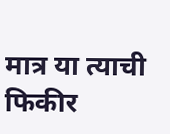मात्र या त्याची फिकीर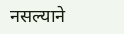नसल्याने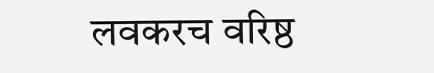लवकरच वरिष्ठ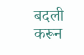बदली करून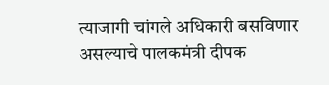त्याजागी चांगले अधिकारी बसविणार असल्याचे पालकमंत्री दीपक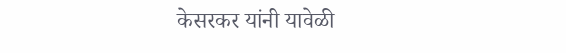केसरकर यांनी यावेळी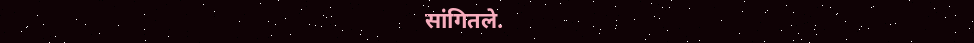सांगितले.